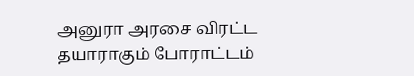அனுரா அரசை விரட்ட தயாராகும் போராட்டம்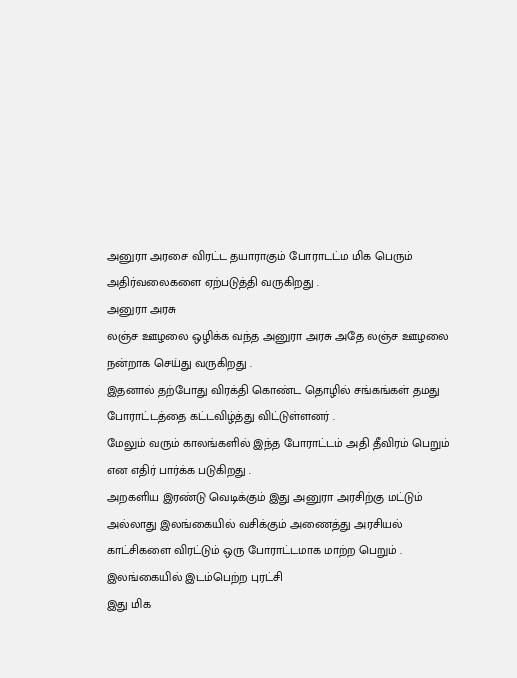அனுரா அரசை விரட்ட தயாராகும் போராடட்ம மிக பெரும் அதிர்வலைகளை ஏற்படுத்தி வருகிறது .
அனுரா அரசு
லஞ்ச ஊழலை ஒழிக்க வந்த அனுரா அரசு அதே லஞ்ச ஊழலை நன்றாக செய்து வருகிறது .
இதனால் தற்போது விரக்தி கொண்ட தொழில் சங்கங்கள் தமது போராட்டத்தை கட்டவிழ்த்து விட்டுள்ளனர் .
மேலும் வரும் காலங்களில் இந்த போராட்டம் அதி தீவிரம் பெறும் என எதிர் பார்க்க படுகிறது .
அறகளிய இரண்டு வெடிக்கும் இது அனுரா அரசிற்கு மட்டும் அல்லாது இலங்கையில் வசிக்கும் அணைத்து அரசியல் காட்சிகளை விரட்டும் ஒரு போராட்டமாக மாற்ற பெறும் .
இலங்கையில் இடம்பெற்ற புரட்சி
இது மிக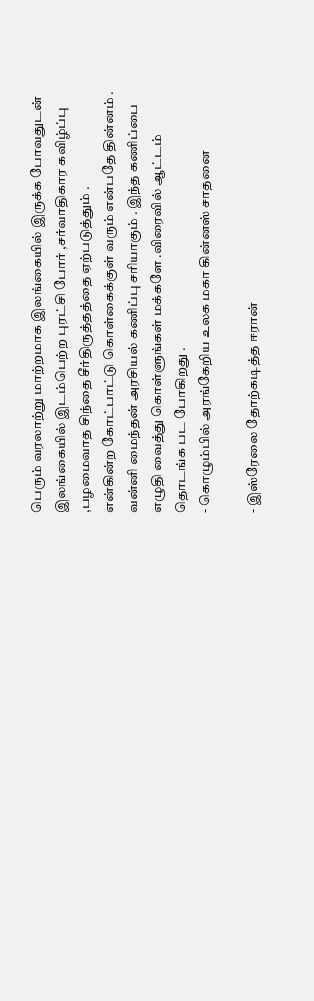பெரும் வரலாற்று மாற்றமாக இலங்கையில் இருக்க போவதுடன் இலங்கையில் இடம்பெற்ற புரட்சி போர் ,சர்வாதிகார கவிழ்ப்பு ,பழமைவாத சிந்தை சீர்திருத்தத்தை ஏற்படுத்தும் .
என்கின்ற கோட்பாட்டு கொள்கைக்குள் வரும் என்பதே தின்னம் .
வன்னி மைந்தன் அரசியல் கணிப்பு சரியாகும் . இந்த கணிப்பை எழுதி வைத்து கொள்ளுங்கள் மக்களே .விரைவில் ஆட்டம் தொடங்க பட போகிறது .
- கொழும்பில் அரங்கேறிய உலக மகா கின்னஸ் சாதனை

- இஸ்ரேலை தோற்கடித்த ஈரான்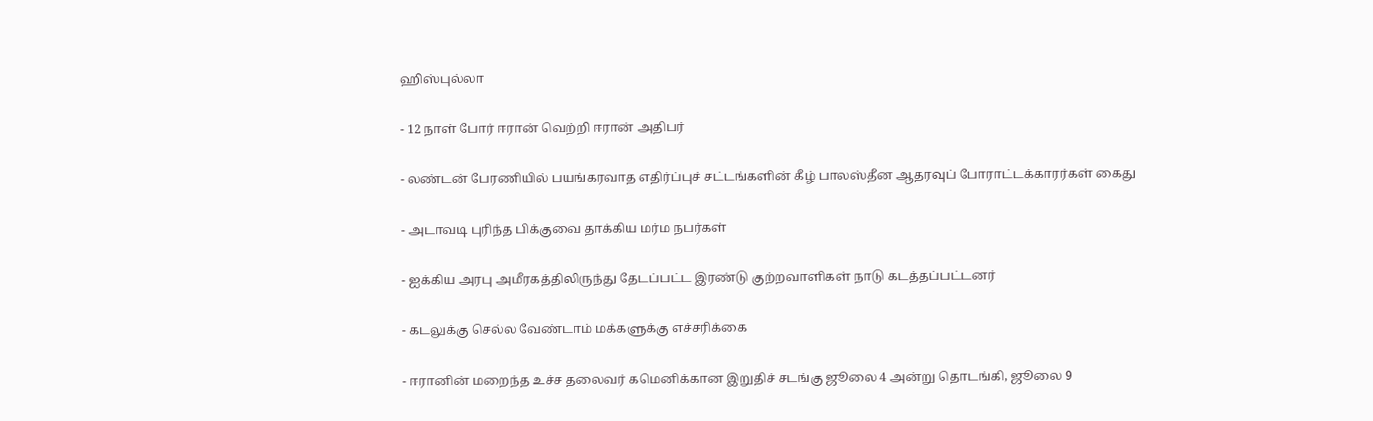ஹிஸ்புல்லா

- 12 நாள் போர் ஈரான் வெற்றி ஈரான் அதிபர்

- லண்டன் பேரணியில் பயங்கரவாத எதிர்ப்புச் சட்டங்களின் கீழ் பாலஸ்தீன ஆதரவுப் போராட்டக்காரர்கள் கைது

- அடாவடி புரிந்த பிக்குவை தாக்கிய மர்ம நபர்கள்

- ஐக்கிய அரபு அமீரகத்திலிருந்து தேடப்பட்ட இரண்டு குற்றவாளிகள் நாடு கடத்தப்பட்டனர்

- கடலுக்கு செல்ல வேண்டாம் மக்களுக்கு எச்சரிக்கை

- ஈரானின் மறைந்த உச்ச தலைவர் கமெனிக்கான இறுதிச் சடங்கு ஜூலை 4 அன்று தொடங்கி, ஜூலை 9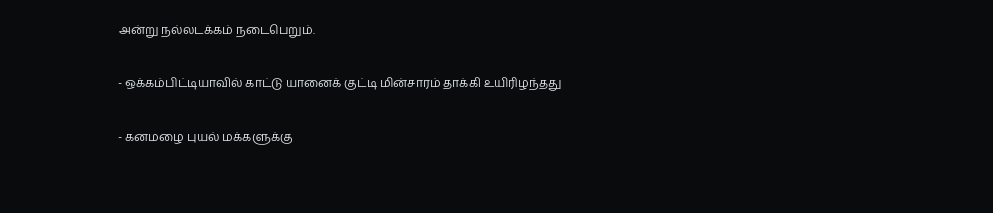அன்று நல்லடக்கம் நடைபெறும்.

- ஒக்கம்பிட்டியாவில் காட்டு யானைக் குட்டி மின்சாரம் தாக்கி உயிரிழந்தது

- கனமழை புயல் மக்களுக்கு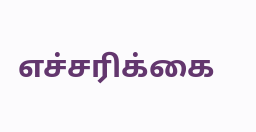எச்சரிக்கை